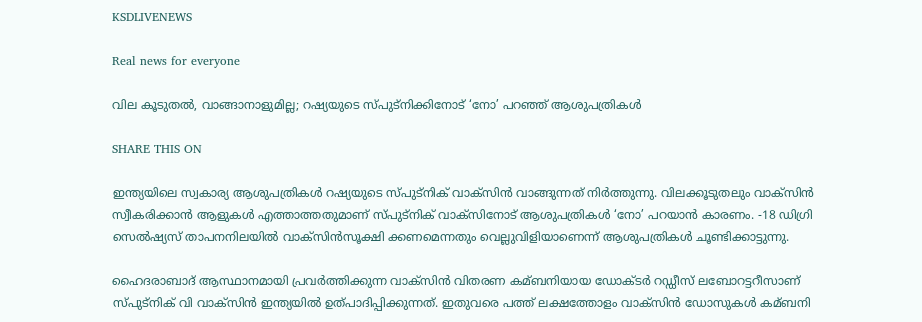KSDLIVENEWS

Real news for everyone

വില കൂടുതല്‍, വാങ്ങാനാളുമില്ല; റഷ്യയുടെ സ്പുട്‌നിക്കിനോട് ‘നോ’ പറഞ്ഞ് ആശുപത്രികള്‍

SHARE THIS ON

ഇന്ത്യയിലെ സ്വകാര്യ ആശുപത്രികള്‍ റഷ്യയുടെ സ്പുട്നിക് വാക്സിന്‍ വാങ്ങുന്നത് നിര്‍ത്തുന്നു. വിലക്കൂടുതലും വാക്സിന്‍ സ്വീകരിക്കാന്‍ ആളുകള്‍ എത്താത്തതുമാണ് സ്പുട്നിക് വാക്സിനോട് ആശുപത്രികള്‍ ‘നോ’ പറയാന്‍ കാരണം. -18 ഡിഗ്രി സെല്‍ഷ്യസ് താപനനിലയില്‍ വാക്സിന്‍സൂക്ഷി ക്കണമെന്നതും വെല്ലുവിളിയാണെന്ന് ആശുപത്രികള്‍ ചൂണ്ടിക്കാട്ടുന്നു.

ഹൈദരാബാദ് ആസ്ഥാനമായി പ്രവര്‍ത്തിക്കുന്ന വാക്സിന്‍ വിതരണ കമ്ബനിയായ ഡോക്ടര്‍ റഡ്ഡീസ് ലബോറട്ടറീസാണ് സ്പുട്നിക് വി വാക്സിന്‍ ഇന്ത്യയില്‍ ഉത്പാദിപ്പിക്കുന്നത്. ഇതുവരെ പത്ത് ലക്ഷത്തോളം വാക്സിന്‍ ഡോസുകള്‍ കമ്ബനി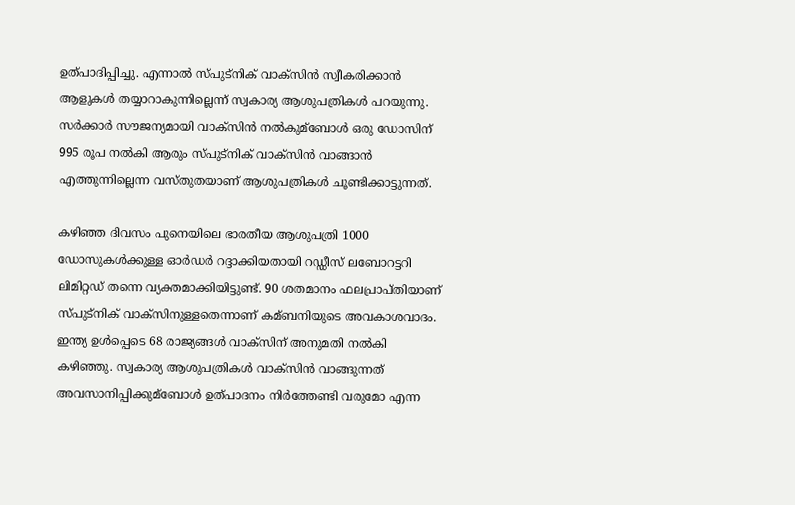ഉത്പാദിപ്പിച്ചു. എന്നാല്‍ സ്പുട്നിക് വാക്സിന്‍ സ്വീകരിക്കാന്‍ ആളുകള്‍ തയ്യാറാകുന്നില്ലെന്ന് സ്വകാര്യ ആശുപത്രികള്‍ പറയുന്നു. സര്‍ക്കാര്‍ സൗജന്യമായി വാക്‌സിന്‍ നല്‍കുമ്ബോള്‍ ഒരു ഡോസിന് 995 രൂപ നല്‍കി ആരും സ്പുട്‌നിക് വാക്‌സിന്‍ വാങ്ങാന്‍ എത്തുന്നില്ലെന്ന വസ്തുതയാണ് ആശുപത്രികള്‍ ചൂണ്ടിക്കാട്ടുന്നത്.

കഴിഞ്ഞ ദിവസം പുനെയിലെ ഭാരതീയ ആശുപത്രി 1000 ഡോസുകള്‍ക്കുള്ള ഓര്‍ഡര്‍ റദ്ദാക്കിയതായി റഡ്ഡീസ് ലബോറട്ടറി ലിമിറ്റഡ് തന്നെ വ്യക്തമാക്കിയിട്ടുണ്ട്. 90 ശതമാനം ഫലപ്രാപ്തിയാണ് സ്പുട്നിക് വാക്സിനുള്ളതെന്നാണ് കമ്ബനിയുടെ അവകാശവാദം. ഇന്ത്യ ഉള്‍പ്പെടെ 68 രാജ്യങ്ങള്‍ വാക്സിന് അനുമതി നല്‍കി കഴിഞ്ഞു. സ്വകാര്യ ആശുപത്രികള്‍ വാക്സിന്‍ വാങ്ങുന്നത് അവസാനിപ്പിക്കുമ്ബോള്‍ ഉത്പാദനം നിര്‍ത്തേണ്ടി വരുമോ എന്ന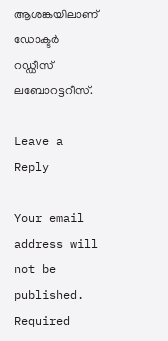ആശങ്കയിലാണ് ഡോക്ടര്‍ റഡ്ഡീസ് ലബോറട്ടറീസ്.

Leave a Reply

Your email address will not be published. Required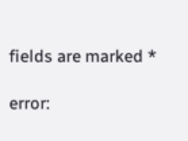fields are marked *

error: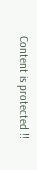Content is protected !!